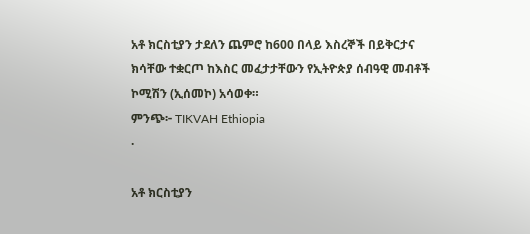አቶ ክርስቲያን ታደለን ጨምሮ ከ600 በላይ እስረኞች በይቅርታና ክሳቸው ተቋርጦ ከእስር መፈታታቸውን የኢትዮጵያ ሰብዓዊ መብቶች ኮሚሽን (ኢሰመኮ) አሳወቀ።
ምንጭ፦ TIKVAH Ethiopia
·

አቶ ክርስቲያን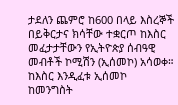ታደለን ጨምሮ ከ600 በላይ እስረኞች በይቅርታና ክሳቸው ተቋርጦ ከእስር መፈታታቸውን የኢትዮጵያ ሰብዓዊ መብቶች ኮሚሽን (ኢሰመኮ) አሳወቀ። ከእስር እንዲፈቱ ኢሰመኮ ከመንግስት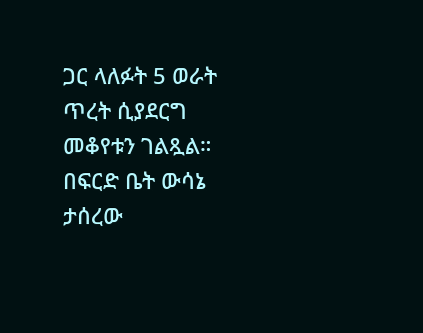ጋር ላለፉት 5 ወራት ጥረት ሲያደርግ መቆየቱን ገልጿል። በፍርድ ቤት ውሳኔ ታሰረው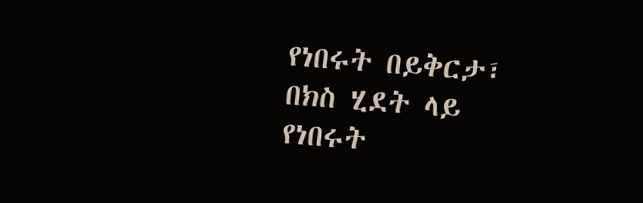የነበሩት በይቅርታ፣ በክስ ሂደት ላይ የነበሩት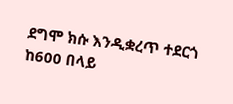ደግሞ ክሱ እንዲቋረጥ ተደርጎ ከ600 በላይ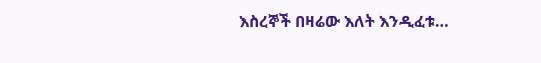እስረኞች በዛሬው እለት እንዲፈቱ…